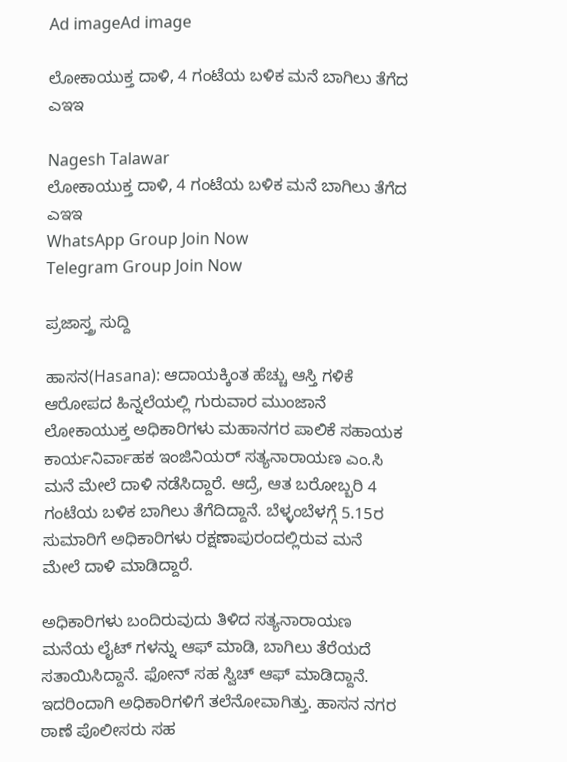Ad imageAd image

ಲೋಕಾಯುಕ್ತ ದಾಳಿ, 4 ಗಂಟೆಯ ಬಳಿಕ ಮನೆ ಬಾಗಿಲು ತೆಗೆದ ಎಇಇ

Nagesh Talawar
ಲೋಕಾಯುಕ್ತ ದಾಳಿ, 4 ಗಂಟೆಯ ಬಳಿಕ ಮನೆ ಬಾಗಿಲು ತೆಗೆದ ಎಇಇ
WhatsApp Group Join Now
Telegram Group Join Now

ಪ್ರಜಾಸ್ತ್ರ ಸುದ್ದಿ

ಹಾಸನ(Hasana): ಆದಾಯಕ್ಕಿಂತ ಹೆಚ್ಚು ಆಸ್ತಿ ಗಳಿಕೆ ಆರೋಪದ ಹಿನ್ನಲೆಯಲ್ಲಿ ಗುರುವಾರ ಮುಂಜಾನೆ ಲೋಕಾಯುಕ್ತ ಅಧಿಕಾರಿಗಳು ಮಹಾನಗರ ಪಾಲಿಕೆ ಸಹಾಯಕ ಕಾರ್ಯನಿರ್ವಾಹಕ ಇಂಜಿನಿಯರ್ ಸತ್ಯನಾರಾಯಣ ಎಂ.ಸಿ ಮನೆ ಮೇಲೆ ದಾಳಿ ನಡೆಸಿದ್ದಾರೆ. ಆದ್ರೆ, ಆತ ಬರೋಬ್ಬರಿ 4 ಗಂಟೆಯ ಬಳಿಕ ಬಾಗಿಲು ತೆಗೆದಿದ್ದಾನೆ. ಬೆಳ್ಳಂಬೆಳಗ್ಗೆ 5.15ರ ಸುಮಾರಿಗೆ ಅಧಿಕಾರಿಗಳು ರಕ್ಷಣಾಪುರಂದಲ್ಲಿರುವ ಮನೆ ಮೇಲೆ ದಾಳಿ ಮಾಡಿದ್ದಾರೆ.

ಅಧಿಕಾರಿಗಳು ಬಂದಿರುವುದು ತಿಳಿದ ಸತ್ಯನಾರಾಯಣ ಮನೆಯ ಲೈಟ್ ಗಳನ್ನು ಆಫ್ ಮಾಡಿ, ಬಾಗಿಲು ತೆರೆಯದೆ ಸತಾಯಿಸಿದ್ದಾನೆ. ಫೋನ್ ಸಹ ಸ್ವಿಚ್ ಆಫ್ ಮಾಡಿದ್ದಾನೆ. ಇದರಿಂದಾಗಿ ಅಧಿಕಾರಿಗಳಿಗೆ ತಲೆನೋವಾಗಿತ್ತು. ಹಾಸನ ನಗರ ಠಾಣೆ ಪೊಲೀಸರು ಸಹ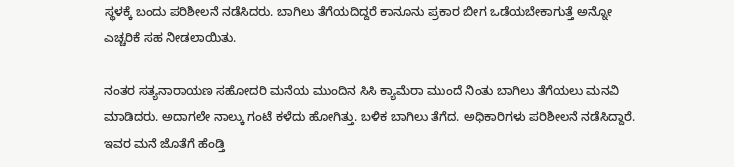ಸ್ಥಳಕ್ಕೆ ಬಂದು ಪರಿಶೀಲನೆ ನಡೆಸಿದರು. ಬಾಗಿಲು ತೆಗೆಯದಿದ್ದರೆ ಕಾನೂನು ಪ್ರಕಾರ ಬೀಗ ಒಡೆಯಬೇಕಾಗುತ್ತೆ ಅನ್ನೋ ಎಚ್ಚರಿಕೆ ಸಹ ನೀಡಲಾಯಿತು.

ನಂತರ ಸತ್ಯನಾರಾಯಣ ಸಹೋದರಿ ಮನೆಯ ಮುಂದಿನ ಸಿಸಿ ಕ್ಯಾಮೆರಾ ಮುಂದೆ ನಿಂತು ಬಾಗಿಲು ತೆಗೆಯಲು ಮನವಿ ಮಾಡಿದರು. ಅದಾಗಲೇ ನಾಲ್ಕು ಗಂಟೆ ಕಳೆದು ಹೋಗಿತ್ತು. ಬಳಿಕ ಬಾಗಿಲು ತೆಗೆದ. ಅಧಿಕಾರಿಗಳು ಪರಿಶೀಲನೆ ನಡೆಸಿದ್ದಾರೆ. ಇವರ ಮನೆ ಜೊತೆಗೆ ಹೆಂಡ್ತಿ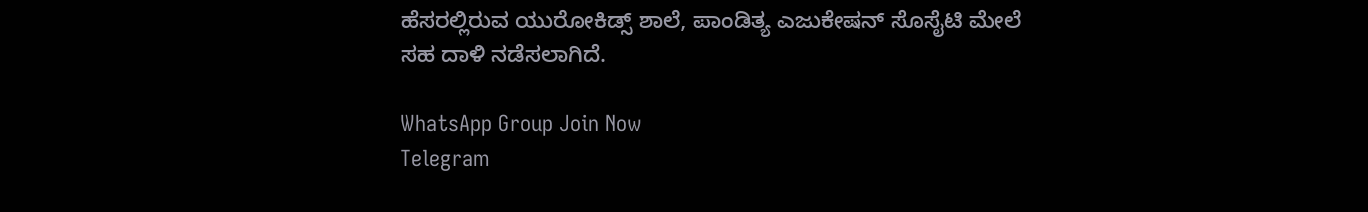ಹೆಸರಲ್ಲಿರುವ ಯುರೋಕಿಡ್ಸ್ ಶಾಲೆ, ಪಾಂಡಿತ್ಯ ಎಜುಕೇಷನ್ ಸೊಸೈಟಿ ಮೇಲೆ ಸಹ ದಾಳಿ ನಡೆಸಲಾಗಿದೆ.

WhatsApp Group Join Now
Telegram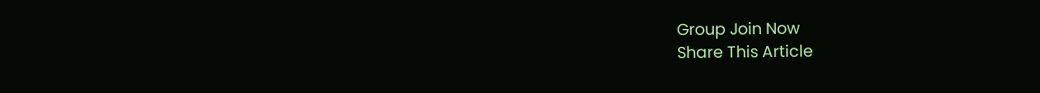Group Join Now
Share This Article